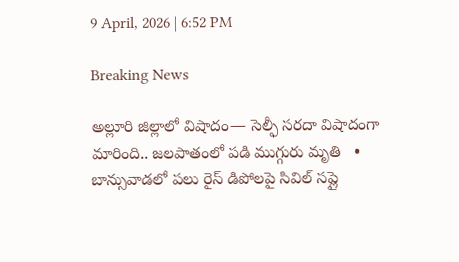9 April, 2026 | 6:52 PM

Breaking News

అల్లూరి జిల్లాలో విషాదం— సెల్ఫీ సరదా విషాదంగా మారింది.. జలపాతంలో పడి ముగ్గురు మృతి   •   బాన్సువాడలో పలు రైస్ డిపోలపై సివిల్ సప్లై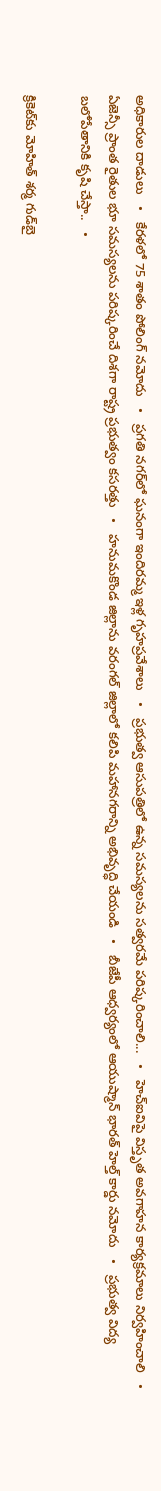అధికారుల దాడులు   •   కేరళలో 75 శాతం పోలింగ్‌ నమోదు   •   ప్రగతి నగర్‌లో ఘనంగా ఇందిరమ్మ ఇళ్ల గృహప్రవేశాలు   •   ప్రభుత్వ ఆసుపత్రిలో ఉన్న సమస్యలను సత్వరమే పరిష్కరించాలి...   •   హెచ్ఐవిపై విస్తృత అవగాహన కార్యక్రమాలు నిర్వహించాలి   •   ఏజెన్సీ ప్రాంత రైతుల భూ సమస్యలను పరిష్కరించే దిశగా రాష్ట్ర ప్రభుత్వం కసరత్తు   •   హనుమకొండ జిల్లాను వరంగల్ జిల్లాలో కలిపి మహానగరాన్ని అభివృద్ధి చేయండి   •   బీజేపీ ఆధ్వర్యంలో ఆయుష్మాన్ భారత్ హెల్త్ కార్డు నమోదు   •   ప్రభుత్వ విద్య బలోపేతానికి కృషి చేస్తా..   •

క్రికెట్‌కు మోహిత్ శర్మ గుడ్‌బై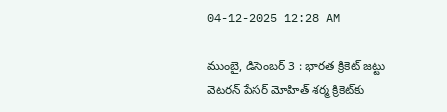04-12-2025 12:28 AM

ముంబై, డిసెంబర్ 3 : భారత క్రికెట్ జట్టు వెటరన్ పేసర్ మోహిత్ శర్మ క్రికెట్‌కు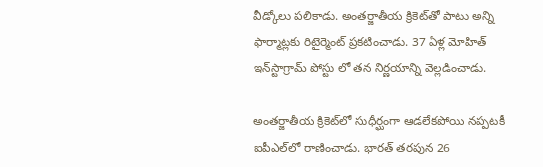వీడ్కోలు పలికాడు. అంతర్జాతీయ క్రికెట్‌తో పాటు అన్ని ఫార్మాట్లకు రిటైర్మెంట్ ప్రకటించాడు. 37 ఏళ్ల మోహిత్ ఇన్‌స్టాగ్రామ్ పోస్టు లో తన నిర్ణయాన్ని వెల్లడించాడు.

అంతర్జాతీయ క్రికెట్‌లో సుధీర్ఘంగా ఆడలేకపోయి నప్పటకీ ఐపీఎల్‌లో రాణించాడు. భారత్ తరపున 26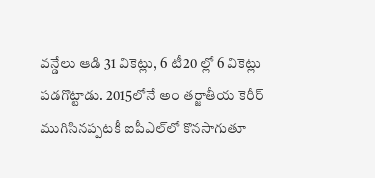వన్డేలు ఆడి 31 వికెట్లు, 6 టీ20 ల్లో 6 వికెట్లు పడగొట్టాడు. 2015లోనే అం తర్జాతీయ కెరీర్ ముగిసినప్పటకీ ఐపీఎల్‌లో కొనసాగుతూ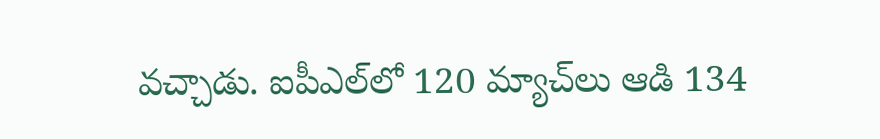వచ్చాడు. ఐపీఎల్‌లో 120 మ్యాచ్‌లు ఆడి 134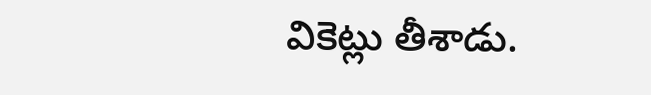వికెట్లు తీశాడు.